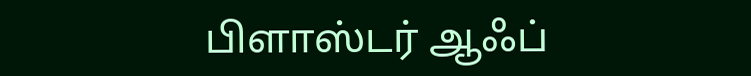பிளாஸ்டர் ஆஃப்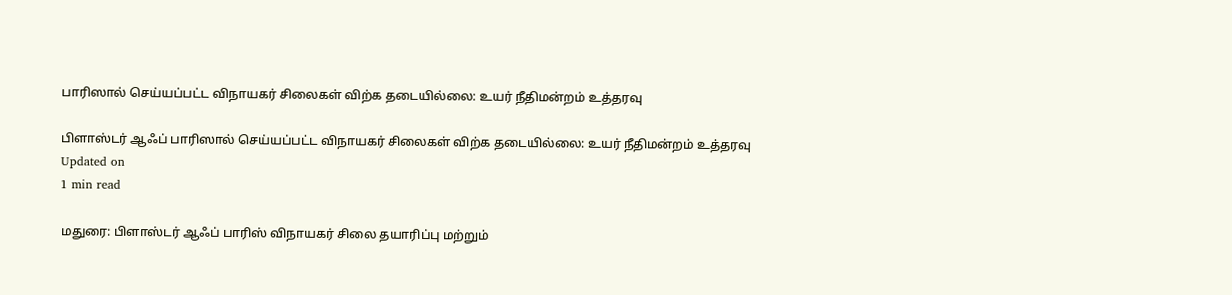பாரிஸால் செய்யப்பட்ட விநாயகர் சிலைகள் விற்க தடையில்லை: உயர் நீதிமன்றம் உத்தரவு

பிளாஸ்டர் ஆஃப் பாரிஸால் செய்யப்பட்ட விநாயகர் சிலைகள் விற்க தடையில்லை: உயர் நீதிமன்றம் உத்தரவு
Updated on
1 min read

மதுரை: பிளாஸ்டர் ஆஃப் பாரிஸ் விநாயகர் சிலை தயாரிப்பு மற்றும்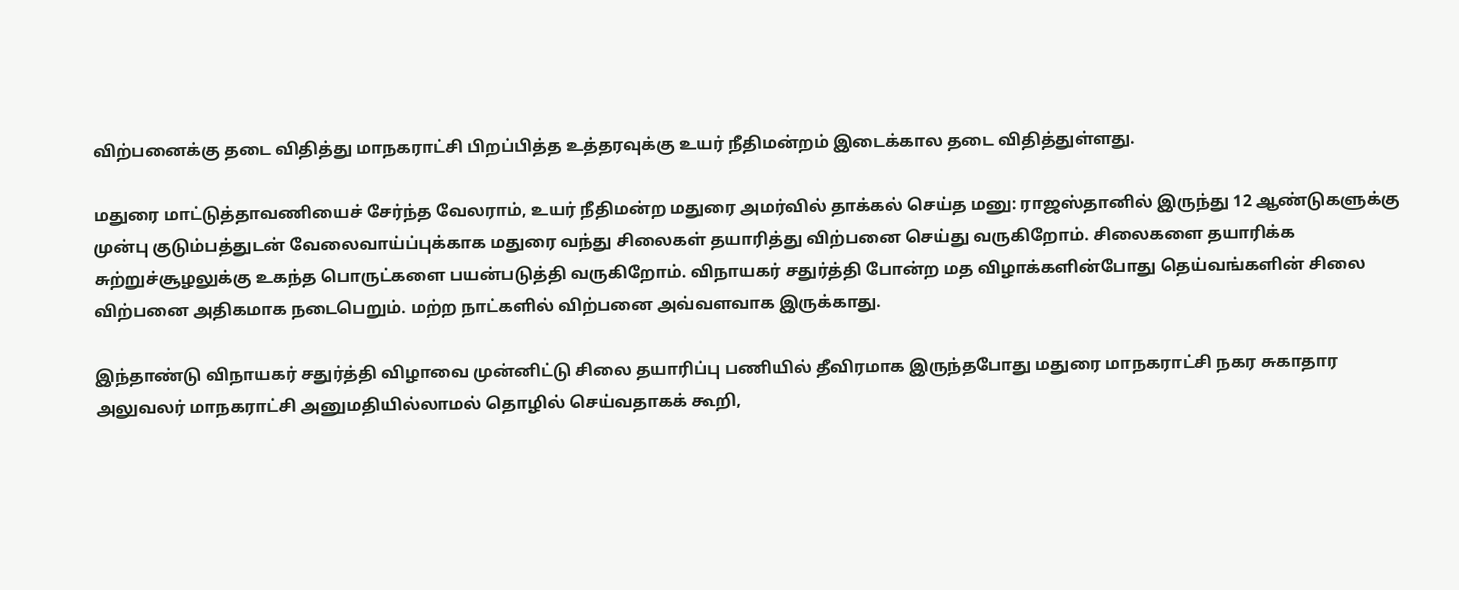விற்பனைக்கு தடை விதித்து மாநகராட்சி பிறப்பித்த உத்தரவுக்கு உயர் நீதிமன்றம் இடைக்கால தடை விதித்துள்ளது.

மதுரை மாட்டுத்தாவணியைச் சேர்ந்த வேலராம், உயர் நீதிமன்ற மதுரை அமர்வில் தாக்கல் செய்த மனு: ராஜஸ்தானில் இருந்து 12 ஆண்டுகளுக்கு முன்பு குடும்பத்துடன் வேலைவாய்ப்புக்காக மதுரை வந்து சிலைகள் தயாரித்து விற்பனை செய்து வருகிறோம். சிலைகளை தயாரிக்க சுற்றுச்சூழலுக்கு உகந்த பொருட்களை பயன்படுத்தி வருகிறோம். விநாயகர் சதுர்த்தி போன்ற மத விழாக்களின்போது தெய்வங்களின் சிலை விற்பனை அதிகமாக நடைபெறும். மற்ற நாட்களில் விற்பனை அவ்வளவாக இருக்காது.

இந்தாண்டு விநாயகர் சதுர்த்தி விழாவை முன்னிட்டு சிலை தயாரிப்பு பணியில் தீவிரமாக இருந்தபோது மதுரை மாநகராட்சி நகர சுகாதார அலுவலர் மாநகராட்சி அனுமதியில்லாமல் தொழில் செய்வதாகக் கூறி,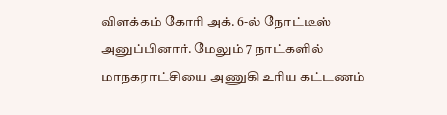விளக்கம் கோரி அக். 6-ல் நோட்டீஸ் அனுப்பினார். மேலும் 7 நாட்களில் மாநகராட்சியை அணுகி உரிய கட்டணம்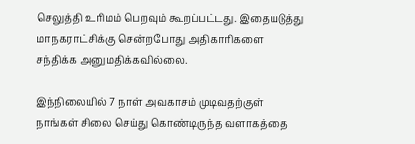செலுத்தி உரிமம் பெறவும் கூறப்பட்டது. இதையடுத்து மாநகராட்சிக்கு சென்றபோது அதிகாரிகளை சந்திக்க அனுமதிக்கவில்லை.

இந்நிலையில் 7 நாள் அவகாசம் முடிவதற்குள் நாங்கள் சிலை செய்து கொண்டிருந்த வளாகத்தை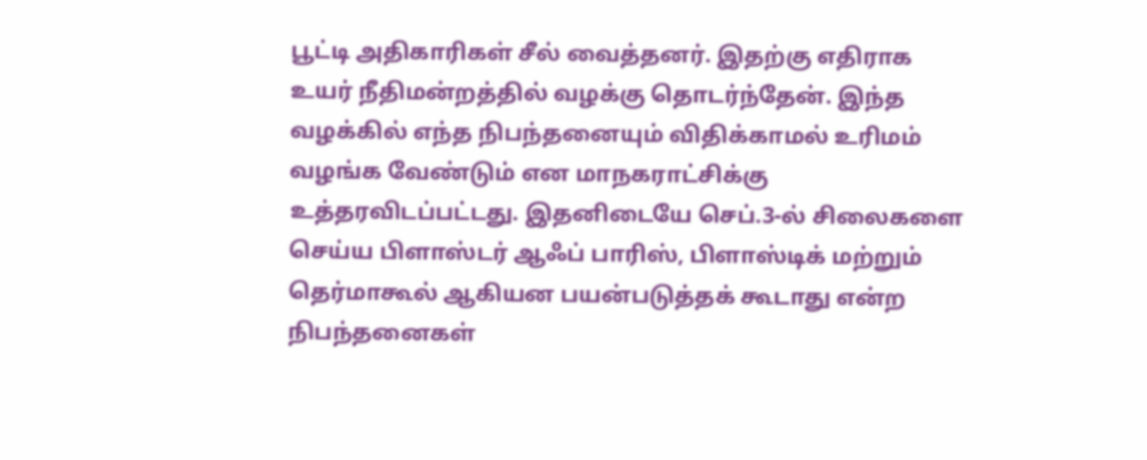பூட்டி அதிகாரிகள் சீல் வைத்தனர். இதற்கு எதிராக உயர் நீதிமன்றத்தில் வழக்கு தொடர்ந்தேன். இந்த வழக்கில் எந்த நிபந்தனையும் விதிக்காமல் உரிமம் வழங்க வேண்டும் என மாநகராட்சிக்கு உத்தரவிடப்பட்டது. இதனிடையே செப்.3-ல் சிலைகளை செய்ய பிளாஸ்டர் ஆஃப் பாரிஸ், பிளாஸ்டிக் மற்றும் தெர்மாகூல் ஆகியன பயன்படுத்தக் கூடாது என்ற நிபந்தனைகள்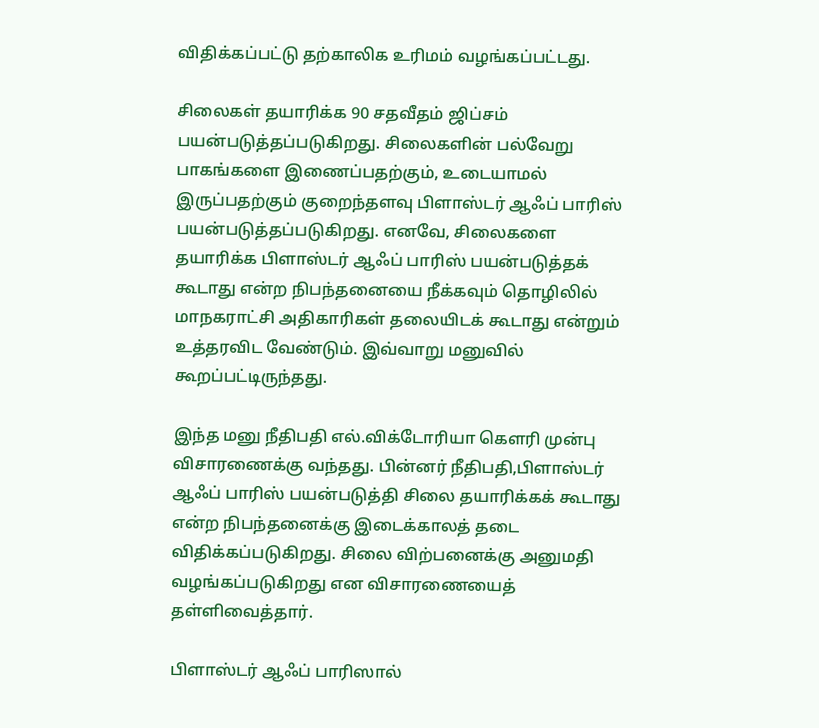விதிக்கப்பட்டு தற்காலிக உரிமம் வழங்கப்பட்டது.

சிலைகள் தயாரிக்க 90 சதவீதம் ஜிப்சம் பயன்படுத்தப்படுகிறது. சிலைகளின் பல்வேறு பாகங்களை இணைப்பதற்கும், உடையாமல் இருப்பதற்கும் குறைந்தளவு பிளாஸ்டர் ஆஃப் பாரிஸ் பயன்படுத்தப்படுகிறது. எனவே, சிலைகளை தயாரிக்க பிளாஸ்டர் ஆஃப் பாரிஸ் பயன்படுத்தக் கூடாது என்ற நிபந்தனையை நீக்கவும் தொழிலில் மாநகராட்சி அதிகாரிகள் தலையிடக் கூடாது என்றும் உத்தரவிட வேண்டும். இவ்வாறு மனுவில் கூறப்பட்டிருந்தது.

இந்த மனு நீதிபதி எல்.விக்டோரியா கெளரி முன்பு விசாரணைக்கு வந்தது. பின்னர் நீதிபதி,பிளாஸ்டர் ஆஃப் பாரிஸ் பயன்படுத்தி சிலை தயாரிக்கக் கூடாது என்ற நிபந்தனைக்கு இடைக்காலத் தடை விதிக்கப்படுகிறது. சிலை விற்பனைக்கு அனுமதி வழங்கப்படுகிறது என விசாரணையைத் தள்ளிவைத்தார்.

பிளாஸ்டர் ஆஃப் பாரிஸால்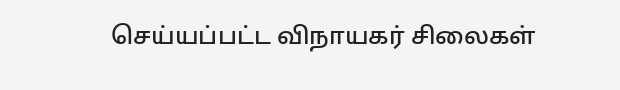செய்யப்பட்ட விநாயகர் சிலைகள்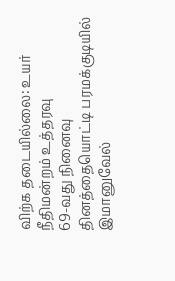விற்க தடையில்லை: உயர் நீதிமன்றம் உத்தரவு
69-வது நினைவு தினத்தையொட்டி பரமக்குடியில் இமானுவேல்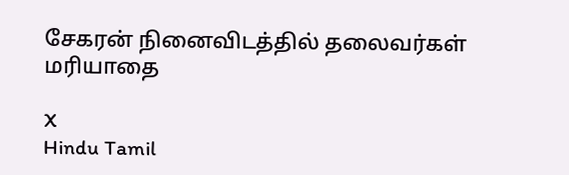சேகரன் நினைவிடத்தில் தலைவர்கள் மரியாதை

X
Hindu Tamil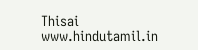Thisai
www.hindutamil.in